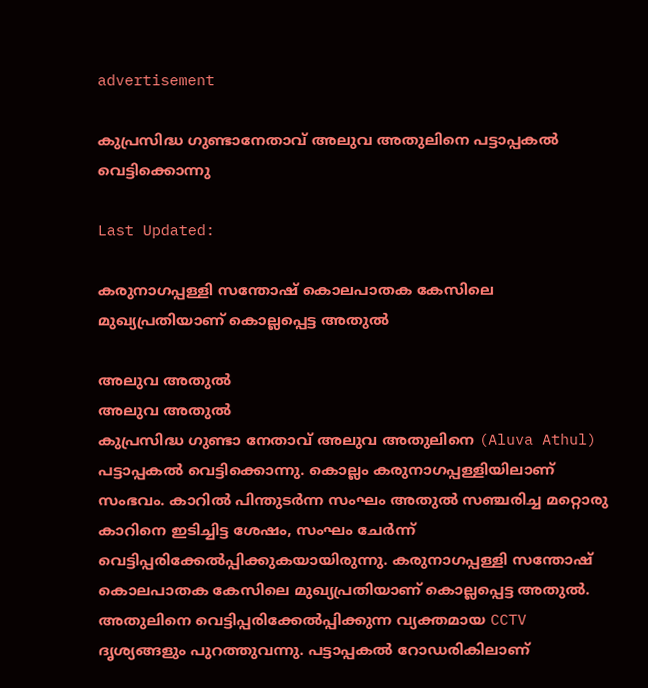advertisement

കുപ്രസിദ്ധ ഗുണ്ടാനേതാവ് അലുവ അതുലിനെ പട്ടാപ്പകൽ വെട്ടിക്കൊന്നു

Last Updated:

കരുനാഗപ്പള്ളി സന്തോഷ് കൊലപാതക കേസിലെ മുഖ്യപ്രതിയാണ് കൊല്ലപ്പെട്ട അതുൽ

അലുവ അതുൽ
അലുവ അതുൽ
കുപ്രസിദ്ധ ഗുണ്ടാ നേതാവ് അലുവ അതുലിനെ (Aluva Athul) പട്ടാപ്പകൽ വെട്ടിക്കൊന്നു. കൊല്ലം കരുനാഗപ്പള്ളിയിലാണ് സംഭവം. കാറിൽ പിന്തുടർന്ന സംഘം അതുൽ സഞ്ചരിച്ച മറ്റൊരു കാറിനെ ഇടിച്ചിട്ട ശേഷം, സംഘം ചേർന്ന് വെട്ടിപ്പരിക്കേൽപ്പിക്കുകയായിരുന്നു. കരുനാഗപ്പള്ളി സന്തോഷ് കൊലപാതക കേസിലെ മുഖ്യപ്രതിയാണ് കൊല്ലപ്പെട്ട അതുൽ. അതുലിനെ വെട്ടിപ്പരിക്കേൽപ്പിക്കുന്ന വ്യക്തമായ CCTV ദൃശ്യങ്ങളും പുറത്തുവന്നു. പട്ടാപ്പകൽ റോഡരികിലാണ്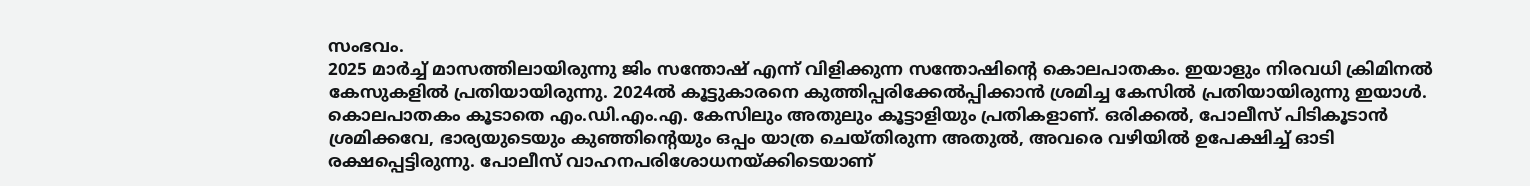സംഭവം.
2025 മാർച്ച് മാസത്തിലായിരുന്നു ജിം സന്തോഷ് എന്ന് വിളിക്കുന്ന സന്തോഷിന്റെ കൊലപാതകം. ഇയാളും നിരവധി ക്രിമിനൽ കേസുകളിൽ പ്രതിയായിരുന്നു. 2024ൽ കൂട്ടുകാരനെ കുത്തിപ്പരിക്കേൽപ്പിക്കാൻ ശ്രമിച്ച കേസിൽ പ്രതിയായിരുന്നു ഇയാൾ.
കൊലപാതകം കൂടാതെ എം.ഡി.എം.എ. കേസിലും അതുലും കൂട്ടാളിയും പ്രതികളാണ്. ഒരിക്കൽ, പോലീസ് പിടികൂടാൻ ശ്രമിക്കവേ, ഭാര്യയുടെയും കുഞ്ഞിന്റെയും ഒപ്പം യാത്ര ചെയ്തിരുന്ന അതുൽ, അവരെ വഴിയിൽ ഉപേക്ഷിച്ച് ഓടി രക്ഷപ്പെട്ടിരുന്നു. പോലീസ് വാഹനപരിശോധനയ്ക്കിടെയാണ്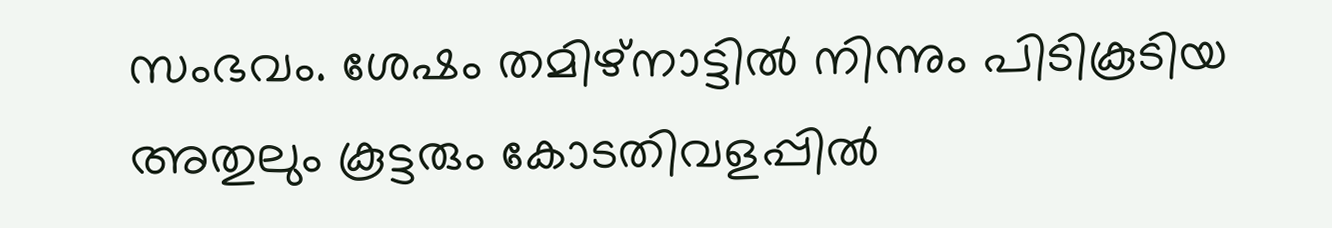സംഭവം. ശേഷം തമിഴ്നാട്ടിൽ നിന്നും പിടികൂടിയ അതുലും കൂട്ടരും കോടതിവളപ്പിൽ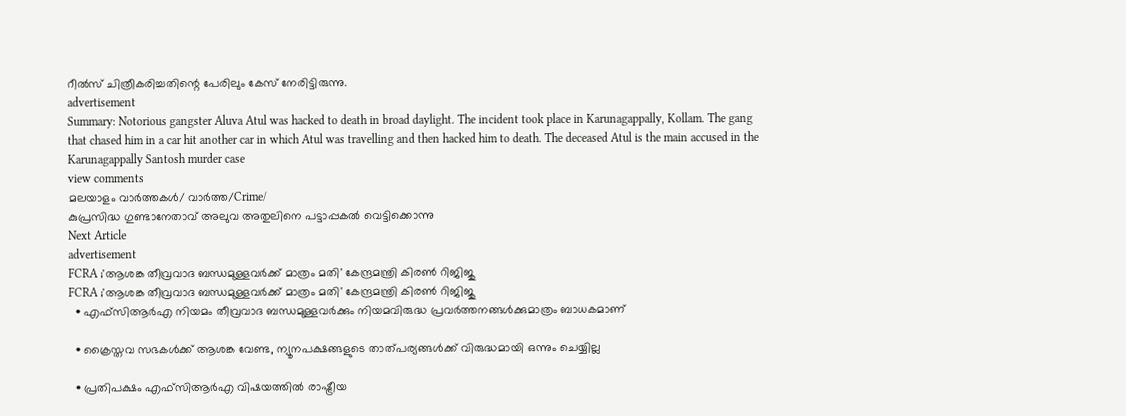റീൽസ് ചിത്രീകരിച്ചതിന്റെ പേരിലും കേസ് നേരിട്ടിരുന്നു.
advertisement
Summary: Notorious gangster Aluva Atul was hacked to death in broad daylight. The incident took place in Karunagappally, Kollam. The gang that chased him in a car hit another car in which Atul was travelling and then hacked him to death. The deceased Atul is the main accused in the Karunagappally Santosh murder case
view comments
മലയാളം വാർത്തകൾ/ വാർത്ത/Crime/
കുപ്രസിദ്ധ ഗുണ്ടാനേതാവ് അലുവ അതുലിനെ പട്ടാപ്പകൽ വെട്ടിക്കൊന്നു
Next Article
advertisement
FCRA ;'ആശങ്ക തീവ്രവാദ ബന്ധമുള്ളവർക്ക് മാത്രം മതി' കേന്ദ്രമന്ത്രി കിരണ്‍ റിജിജു
FCRA ;'ആശങ്ക തീവ്രവാദ ബന്ധമുള്ളവർക്ക് മാത്രം മതി' കേന്ദ്രമന്ത്രി കിരണ്‍ റിജിജു
  • എഫ്‌സിആർഎ നിയമം തീവ്രവാദ ബന്ധമുള്ളവർക്കും നിയമവിരുദ്ധ പ്രവർത്തനങ്ങൾക്കുമാത്രം ബാധകമാണ്

  • ക്രൈസ്തവ സഭകൾക്ക് ആശങ്ക വേണ്ട, ന്യൂനപക്ഷങ്ങളുടെ താത്പര്യങ്ങൾക്ക് വിരുദ്ധമായി ഒന്നും ചെയ്യില്ല

  • പ്രതിപക്ഷം എഫ്‌സിആർഎ വിഷയത്തിൽ രാഷ്ട്രീയ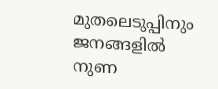മുതലെടുപ്പിനും ജനങ്ങളിൽ നുണ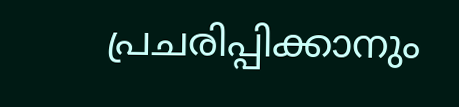പ്രചരിപ്പിക്കാനും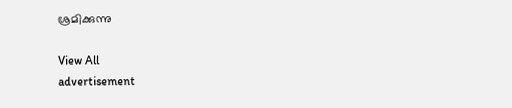ശ്രമിക്കുന്നു

View All
advertisement